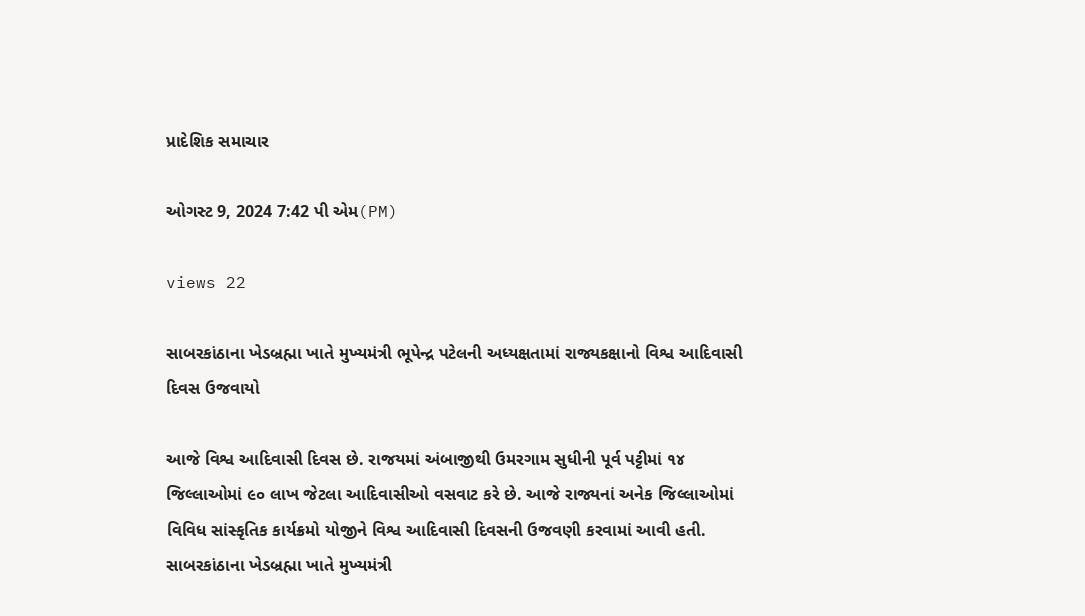પ્રાદેશિક સમાચાર

ઓગસ્ટ 9, 2024 7:42 પી એમ(PM)

views 22

સાબરકાંઠાના ખેડબ્રહ્મા ખાતે મુખ્યમંત્રી ભૂપેન્દ્ર પટેલની અધ્યક્ષતામાં રાજ્યકક્ષાનો વિશ્વ આદિવાસી દિવસ ઉજવાયો

આજે વિશ્વ આદિવાસી દિવસ છે. રાજયમાં અંબાજીથી ઉમરગામ સુધીની પૂર્વ પટ્ટીમાં ૧૪ જિલ્લાઓમાં ૯૦ લાખ જેટલા આદિવાસીઓ વસવાટ કરે છે. આજે રાજ્યનાં અનેક જિલ્લાઓમાં વિવિધ સાંસ્કૃતિક કાર્યક્રમો યોજીને વિશ્વ આદિવાસી દિવસની ઉજવણી કરવામાં આવી હતી. સાબરકાંઠાના ખેડબ્રહ્મા ખાતે મુખ્યમંત્રી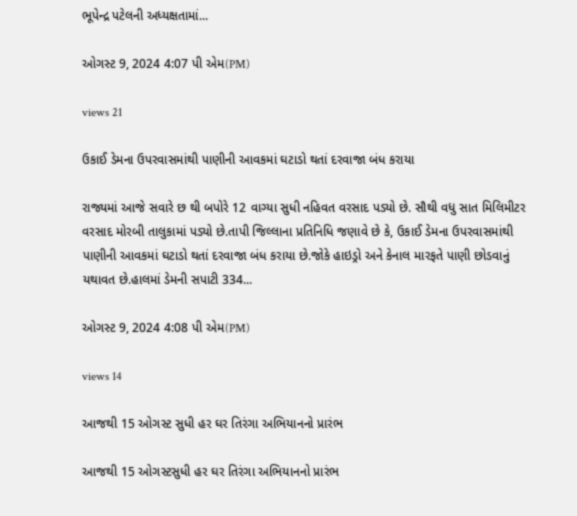ભૂપેન્દ્ર પટેલની અધ્યક્ષતામાં...

ઓગસ્ટ 9, 2024 4:07 પી એમ(PM)

views 21

ઉકાઈ ડેમના ઉપરવાસમાંથી પાણીની આવકમાં ઘટાડો થતાં દરવાજા બંધ કરાયા

રાજ્યમાં આજે સવારે છ થી બપોરે 12 વાગ્યા સુધી નહિવત વરસાદ પડ્યો છે. સૌથી વધુ સાત મિલિમીટર વરસાદ મોરબી તાલુકામાં પડ્યો છે.તાપી જિલ્લાના પ્રતિનિધિ જણાવે છે કે, ઉકાઈ ડેમના ઉપરવાસમાંથી પાણીની આવકમાં ઘટાડો થતાં દરવાજા બંધ કરાયા છે.જોકે હાઇડ્રો અને કેનાલ મારફતે પાણી છોડવાનું યથાવત છે.હાલમાં ડેમની સપાટી 334...

ઓગસ્ટ 9, 2024 4:08 પી એમ(PM)

views 14

આજથી 15 ઓગસ્ટ સુધી હર ઘર તિરંગા અભિયાનનો પ્રારંભ

આજથી 15 ઓગસ્ટસુધી હર ઘર તિરંગા અભિયાનનો પ્રારંભ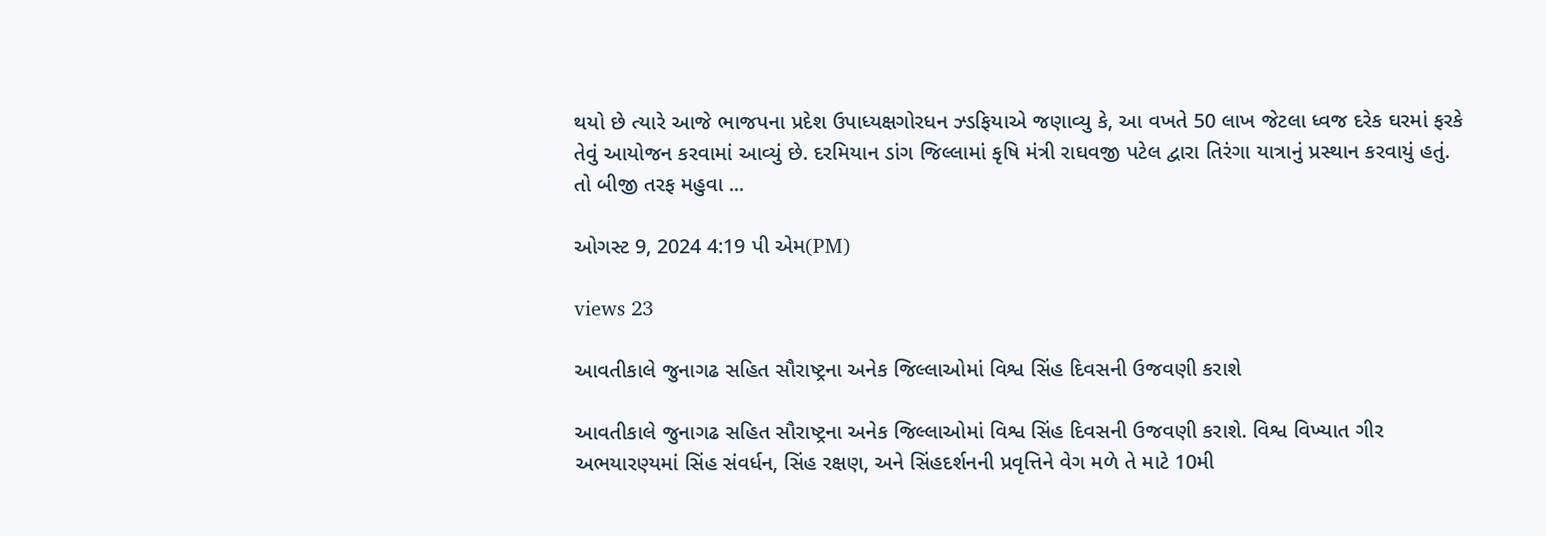થયો છે ત્યારે આજે ભાજપના પ્રદેશ ઉપાધ્યક્ષગોરધન ઝ્ડફિયાએ જણાવ્યુ કે, આ વખતે 50 લાખ જેટલા ધ્વજ દરેક ઘરમાં ફરકે તેવું આયોજન કરવામાં આવ્યું છે. દરમિયાન ડાંગ જિલ્લામાં કૃષિ મંત્રી રાઘવજી પટેલ દ્વારા તિરંગા યાત્રાનું પ્રસ્થાન કરવાયું હતું. તો બીજી તરફ મહુવા ...

ઓગસ્ટ 9, 2024 4:19 પી એમ(PM)

views 23

આવતીકાલે જુનાગઢ સહિત સૌરાષ્ટ્રના અનેક જિલ્લાઓમાં વિશ્વ સિંહ દિવસની ઉજવણી કરાશે

આવતીકાલે જુનાગઢ સહિત સૌરાષ્ટ્રના અનેક જિલ્લાઓમાં વિશ્વ સિંહ દિવસની ઉજવણી કરાશે. વિશ્વ વિખ્યાત ગીર અભયારણ્યમાં સિંહ સંવર્ધન, સિંહ રક્ષણ, અને સિંહદર્શનની પ્રવૃત્તિને વેગ મળે તે માટે 10મી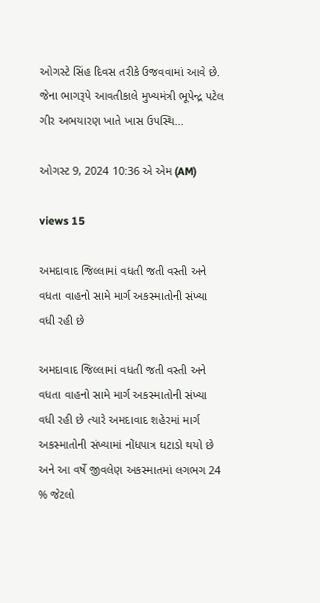ઓગસ્ટે સિંહ દિવસ તરીકે ઉજવવામાં આવે છે. જેના ભાગરૂપે આવતીકાલે મુખ્યમંત્રી ભૂપેન્દ્ર પટેલ ગીર અભયારણ ખાતે ખાસ ઉપસ્થિ...

ઓગસ્ટ 9, 2024 10:36 એ એમ (AM)

views 15

અમદાવાદ જિલ્લામાં વધતી જતી વસ્તી અને વધતા વાહનો સામે માર્ગ અકસ્માતોની સંખ્યા વધી રહી છે

અમદાવાદ જિલ્લામાં વધતી જતી વસ્તી અને વધતા વાહનો સામે માર્ગ અકસ્માતોની સંખ્યા વધી રહી છે ત્યારે અમદાવાદ શહેરમાં માર્ગ અકસ્માતોની સંખ્યામાં નોંધપાત્ર ઘટાડો થયો છે અને આ વર્ષે જીવલેણ અકસ્માતમાં લગભગ 24 % જેટલો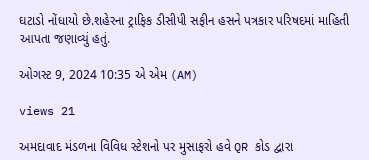ઘટાડો નોંધાયો છે.શહેરના ટ્રાફિક ડીસીપી સફીન હસને પત્રકાર પરિષદમાં માહિતી આપતા જણાવ્યું હતું.

ઓગસ્ટ 9, 2024 10:35 એ એમ (AM)

views 21

અમદાવાદ મંડળના વિવિધ સ્ટેશનો પર મુસાફરો હવે QR કોડ દ્વારા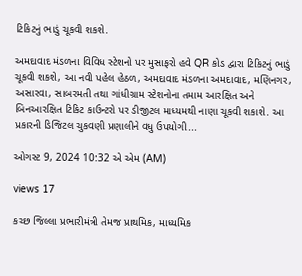ટિકિટનું ભાડું ચૂકવી શકશે.

અમદાવાદ મંડળના વિવિધ સ્ટેશનો પર મુસાફરો હવે QR કોડ દ્વારા ટિકિટનું ભાડું ચૂકવી શકશે, આ નવી પહેલ હેઠળ, અમદાવાદ મંડળના અમદાવાદ, મણિનગર, અસારવા, સાબરમતી તથા ગાંધીગ્રામ સ્ટેશનોના તમામ આરક્ષિત અને બિનઆરક્ષિત ટિકિટ કાઉન્ટરો પર ડીજીટલ માધ્યમથી નાણા ચૂકવી શકાશે. આ પ્રકારની ડિજિટલ ચુકવણી પ્રણાલીને વધુ ઉપયોગી...

ઓગસ્ટ 9, 2024 10:32 એ એમ (AM)

views 17

કચ્છ જિલ્લા પ્રભારીમંત્રી તેમજ પ્રાથમિક, માધ્યમિક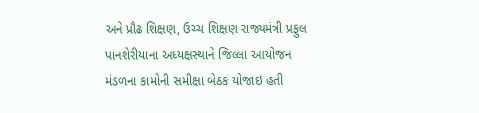અને પ્રૌઢ શિક્ષણ, ઉચ્ચ શિક્ષણ રાજ્યમંત્રી પ્રફુલ પાનશેરીયાના અધ્યક્ષસ્થાને જિલ્લા આયોજન મંડળના કામોની સમીક્ષા બેઠક યોજાઇ હતી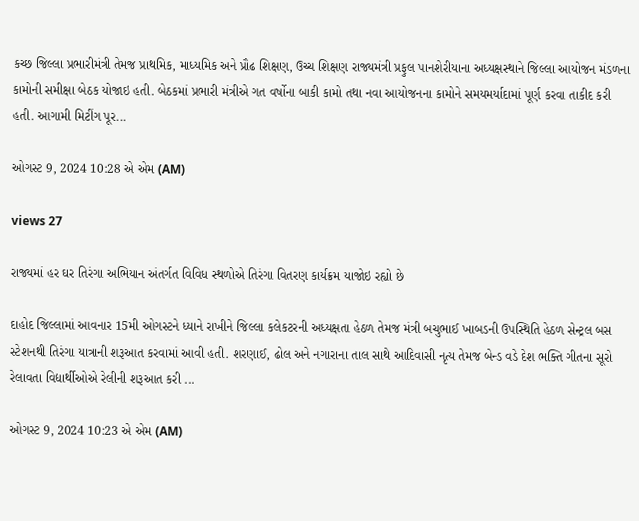કચ્છ જિલ્લા પ્રભારીમંત્રી તેમજ પ્રાથમિક, માધ્યમિક અને પ્રૌઢ શિક્ષણ, ઉચ્ચ શિક્ષણ રાજ્યમંત્રી પ્રફુલ પાનશેરીયાના અધ્યક્ષસ્થાને જિલ્લા આયોજન મંડળના કામોની સમીક્ષા બેઠક યોજાઇ હતી. બેઠકમાં પ્રભારી મંત્રીએ ગત વર્ષોના બાકી કામો તથા નવા આયોજનના કામોને સમયમર્યાદામાં પૂર્ણ કરવા તાકીદ કરી હતી. આગામી મિટીંગ પૂર...

ઓગસ્ટ 9, 2024 10:28 એ એમ (AM)

views 27

રાજ્યમાં હર ઘર તિરંગા અભિયાન અંતર્ગત વિવિધ સ્થળોએ તિરંગા વિતરણ કાર્યક્રમ યાજોઇ રહ્યો છે

દાહોદ જિલ્લામાં આવનાર 15મી ઓગસ્ટને ધ્યાને રાખીને જિલ્લા કલેકટરની અધ્યક્ષતા હેઠળ તેમજ મંત્રી બચુભાઈ ખાબડની ઉપસ્થિતિ હેઠળ સેન્ટ્રલ બસ સ્ટેશનથી તિરંગા યાત્રાની શરૂઆત કરવામાં આવી હતી. શરણાઈ, ઢોલ અને નગારાના તાલ સાથે આદિવાસી નૃત્ય તેમજ બેન્ડ વડે દેશ ભક્તિ ગીતના સૂરો રેલાવતા વિદ્યાર્થીઓએ રેલીની શરૂઆત કરી ...

ઓગસ્ટ 9, 2024 10:23 એ એમ (AM)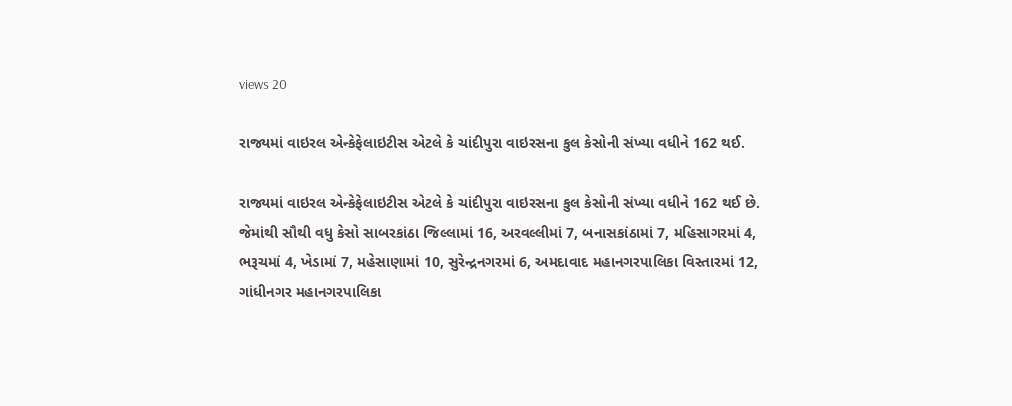views 20

રાજ્યમાં વાઇરલ એન્કેફેલાઇટીસ એટલે કે ચાંદીપુરા વાઇરસના કુલ કેસોની સંખ્યા વધીને 162 થઈ.

રાજ્યમાં વાઇરલ એન્કેફેલાઇટીસ એટલે કે ચાંદીપુરા વાઇરસના કુલ કેસોની સંખ્યા વધીને 162 થઈ છે. જેમાંથી સૌથી વધુ કેસો સાબરકાંઠા જિલ્લામાં 16, અરવલ્લીમાં 7, બનાસકાંઠામાં 7, મહિસાગરમાં 4, ભરૂચમાં 4, ખેડામાં 7, મહેસાણામાં 10, સુરેન્દ્રનગરમાં 6, અમદાવાદ મહાનગરપાલિકા વિસ્તારમાં 12, ગાંધીનગર મહાનગરપાલિકા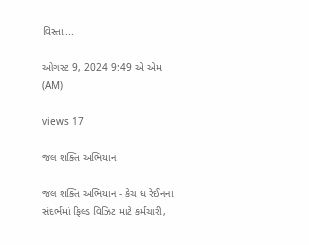વિસ્તા...

ઓગસ્ટ 9, 2024 9:49 એ એમ (AM)

views 17

જલ શક્તિ અભિયાન

જલ શક્તિ અભિયાન - કેચ ધ રેઈનના સંદર્ભમાં ફિલ્ડ વિઝિટ માટે કર્મચારી,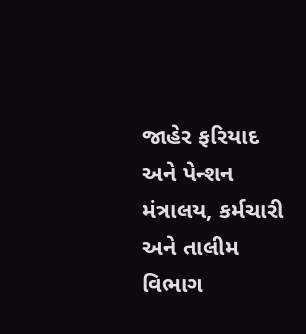જાહેર ફરિયાદ અને પેન્શન મંત્રાલય, કર્મચારી અને તાલીમ વિભાગ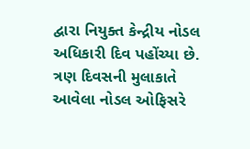દ્વારા નિયુક્ત કેન્દ્રીય નોડલ અધિકારી દિવ પહોંચ્યા છે. ત્રણ દિવસની મુલાકાતે આવેલા નોડલ ઓફિસરે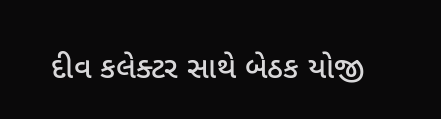દીવ કલેક્ટર સાથે બેઠક યોજી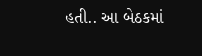હતી.. આ બેઠકમાં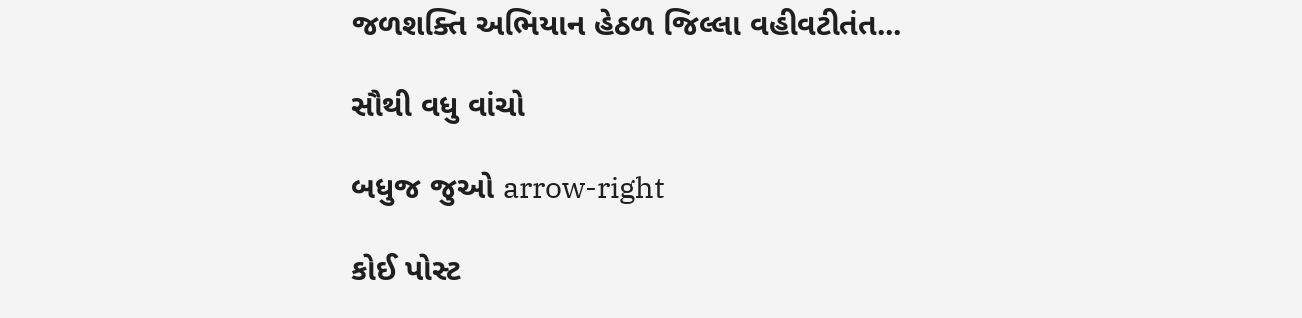જળશક્તિ અભિયાન હેઠળ જિલ્લા વહીવટીતંત...

સૌથી વધુ વાંચો

બધુજ જુઓ arrow-right

કોઈ પોસ્ટ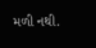મળી નથી.